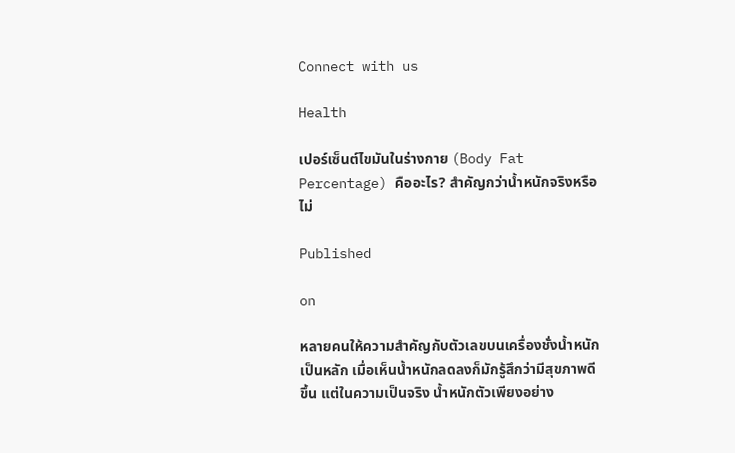Connect with us

Health

เปอร์เซ็นต์ไขมันในร่างกาย (Body Fat Percentage) คืออะไร? สำคัญกว่าน้ำหนักจริงหรือไม่

Published

on

หลายคนให้ความสำคัญกับตัวเลขบนเครื่องชั่งน้ำหนักเป็นหลัก เมื่อเห็นน้ำหนักลดลงก็มักรู้สึกว่ามีสุขภาพดีขึ้น แต่ในความเป็นจริง น้ำหนักตัวเพียงอย่าง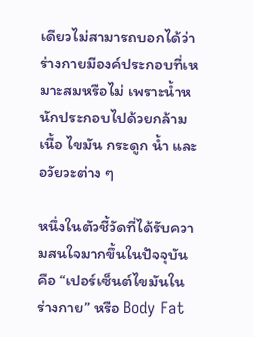เดียวไม่สามารถบอกได้ว่าร่างกายมีองค์ประกอบที่เหมาะสมหรือไม่ เพราะน้ำหนักประกอบไปด้วยกล้ามเนื้อ ไขมัน กระดูก น้ำ และอวัยวะต่าง ๆ

หนึ่งในตัวชี้วัดที่ได้รับความสนใจมากขึ้นในปัจจุบัน คือ “เปอร์เซ็นต์ไขมันในร่างกาย” หรือ Body Fat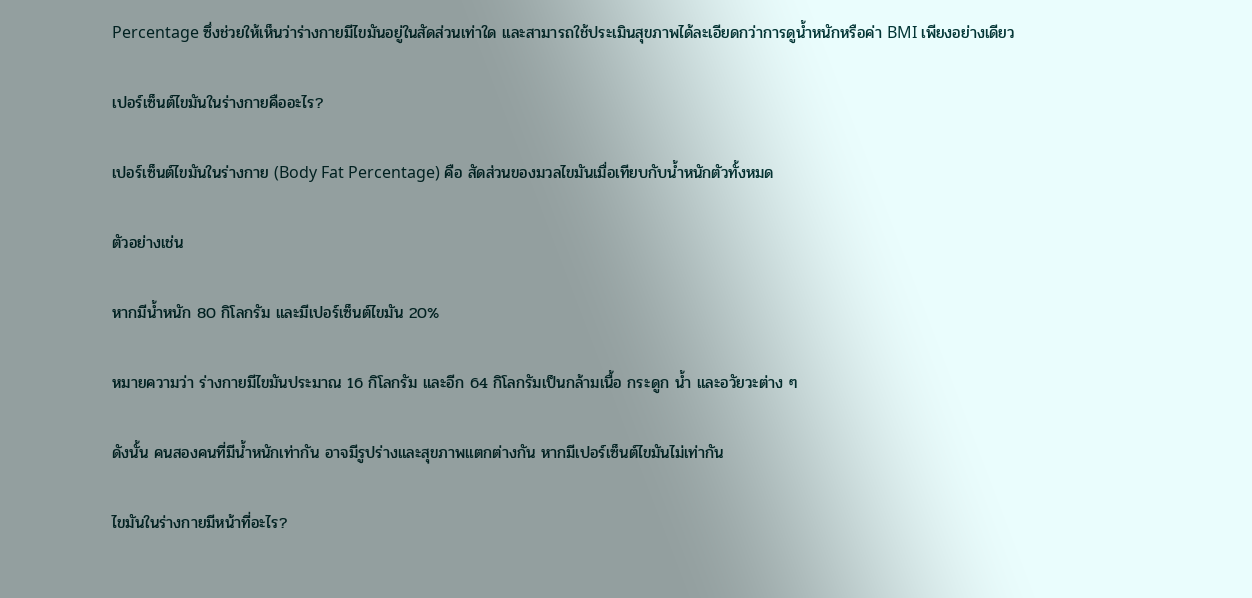Percentage ซึ่งช่วยให้เห็นว่าร่างกายมีไขมันอยู่ในสัดส่วนเท่าใด และสามารถใช้ประเมินสุขภาพได้ละเอียดกว่าการดูน้ำหนักหรือค่า BMI เพียงอย่างเดียว

เปอร์เซ็นต์ไขมันในร่างกายคืออะไร?

เปอร์เซ็นต์ไขมันในร่างกาย (Body Fat Percentage) คือ สัดส่วนของมวลไขมันเมื่อเทียบกับน้ำหนักตัวทั้งหมด

ตัวอย่างเช่น

หากมีน้ำหนัก 80 กิโลกรัม และมีเปอร์เซ็นต์ไขมัน 20%

หมายความว่า ร่างกายมีไขมันประมาณ 16 กิโลกรัม และอีก 64 กิโลกรัมเป็นกล้ามเนื้อ กระดูก น้ำ และอวัยวะต่าง ๆ

ดังนั้น คนสองคนที่มีน้ำหนักเท่ากัน อาจมีรูปร่างและสุขภาพแตกต่างกัน หากมีเปอร์เซ็นต์ไขมันไม่เท่ากัน

ไขมันในร่างกายมีหน้าที่อะไร?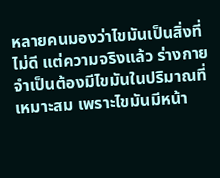หลายคนมองว่าไขมันเป็นสิ่งที่ไม่ดี แต่ความจริงแล้ว ร่างกายจำเป็นต้องมีไขมันในปริมาณที่เหมาะสม เพราะไขมันมีหน้า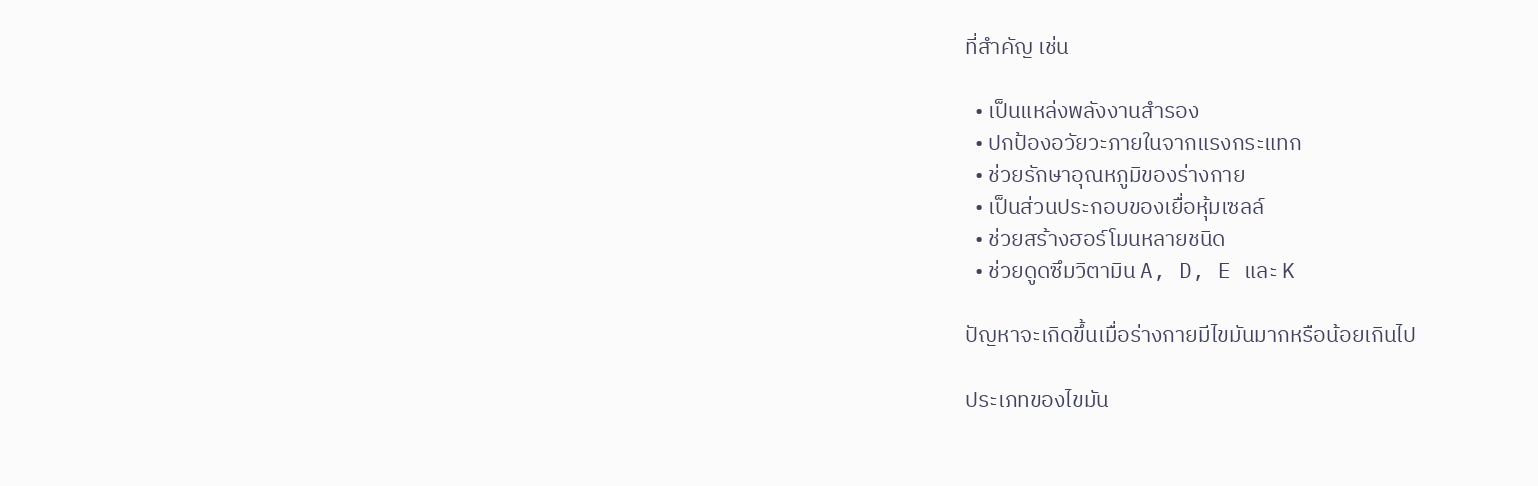ที่สำคัญ เช่น

  • เป็นแหล่งพลังงานสำรอง
  • ปกป้องอวัยวะภายในจากแรงกระแทก
  • ช่วยรักษาอุณหภูมิของร่างกาย
  • เป็นส่วนประกอบของเยื่อหุ้มเซลล์
  • ช่วยสร้างฮอร์โมนหลายชนิด
  • ช่วยดูดซึมวิตามิน A, D, E และ K

ปัญหาจะเกิดขึ้นเมื่อร่างกายมีไขมันมากหรือน้อยเกินไป

ประเภทของไขมัน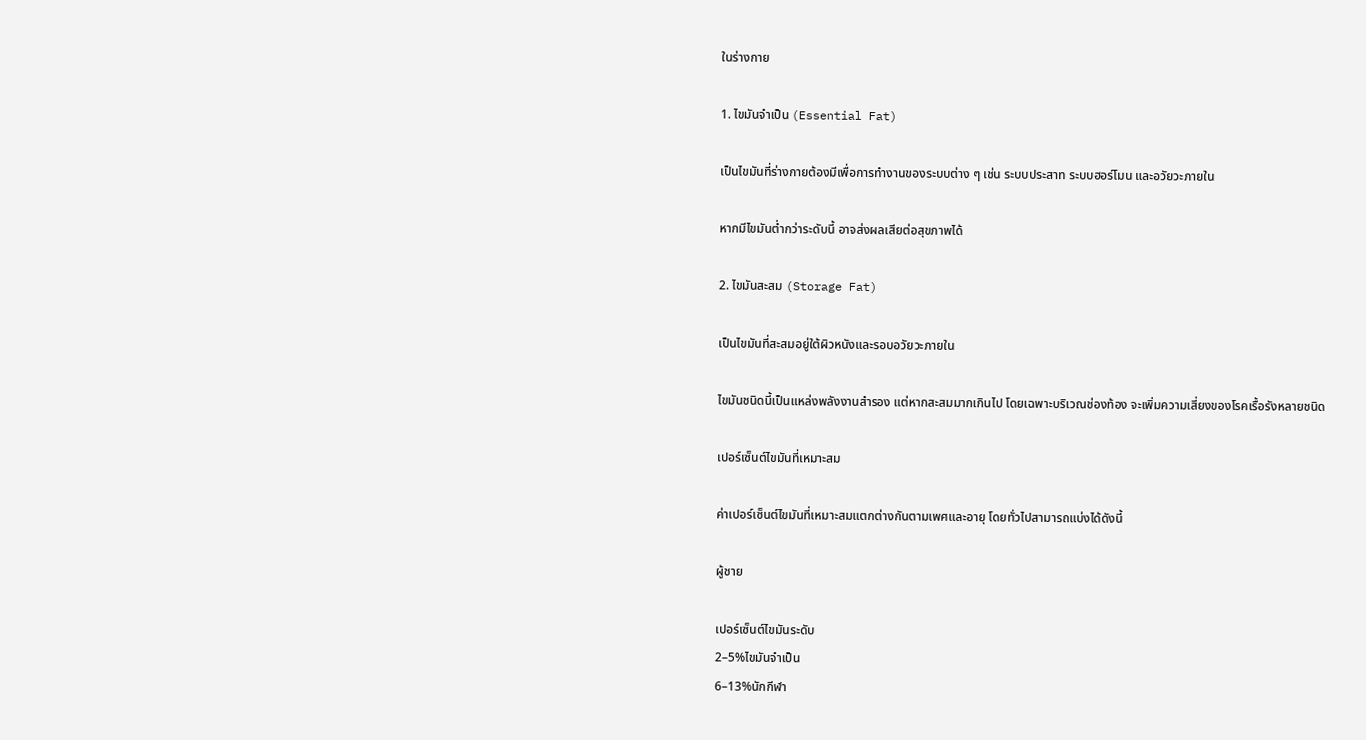ในร่างกาย

1. ไขมันจำเป็น (Essential Fat)

เป็นไขมันที่ร่างกายต้องมีเพื่อการทำงานของระบบต่าง ๆ เช่น ระบบประสาท ระบบฮอร์โมน และอวัยวะภายใน

หากมีไขมันต่ำกว่าระดับนี้ อาจส่งผลเสียต่อสุขภาพได้

2. ไขมันสะสม (Storage Fat)

เป็นไขมันที่สะสมอยู่ใต้ผิวหนังและรอบอวัยวะภายใน

ไขมันชนิดนี้เป็นแหล่งพลังงานสำรอง แต่หากสะสมมากเกินไป โดยเฉพาะบริเวณช่องท้อง จะเพิ่มความเสี่ยงของโรคเรื้อรังหลายชนิด

เปอร์เซ็นต์ไขมันที่เหมาะสม

ค่าเปอร์เซ็นต์ไขมันที่เหมาะสมแตกต่างกันตามเพศและอายุ โดยทั่วไปสามารถแบ่งได้ดังนี้

ผู้ชาย

เปอร์เซ็นต์ไขมันระดับ
2–5%ไขมันจำเป็น
6–13%นักกีฬา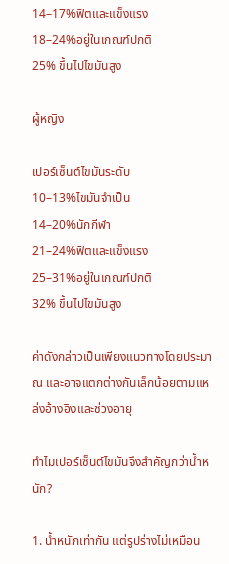14–17%ฟิตและแข็งแรง
18–24%อยู่ในเกณฑ์ปกติ
25% ขึ้นไปไขมันสูง

ผู้หญิง

เปอร์เซ็นต์ไขมันระดับ
10–13%ไขมันจำเป็น
14–20%นักกีฬา
21–24%ฟิตและแข็งแรง
25–31%อยู่ในเกณฑ์ปกติ
32% ขึ้นไปไขมันสูง

ค่าดังกล่าวเป็นเพียงแนวทางโดยประมาณ และอาจแตกต่างกันเล็กน้อยตามแหล่งอ้างอิงและช่วงอายุ

ทำไมเปอร์เซ็นต์ไขมันจึงสำคัญกว่าน้ำหนัก?

1. น้ำหนักเท่ากัน แต่รูปร่างไม่เหมือน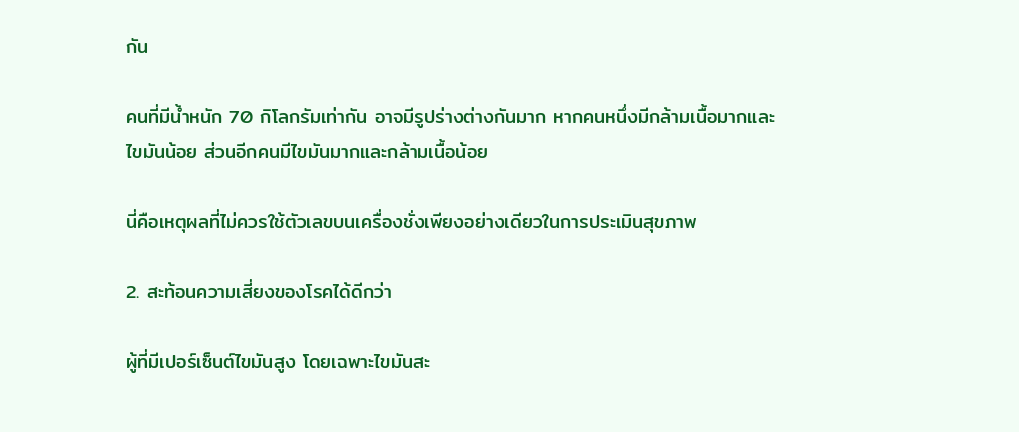กัน

คนที่มีน้ำหนัก 70 กิโลกรัมเท่ากัน อาจมีรูปร่างต่างกันมาก หากคนหนึ่งมีกล้ามเนื้อมากและไขมันน้อย ส่วนอีกคนมีไขมันมากและกล้ามเนื้อน้อย

นี่คือเหตุผลที่ไม่ควรใช้ตัวเลขบนเครื่องชั่งเพียงอย่างเดียวในการประเมินสุขภาพ

2. สะท้อนความเสี่ยงของโรคได้ดีกว่า

ผู้ที่มีเปอร์เซ็นต์ไขมันสูง โดยเฉพาะไขมันสะ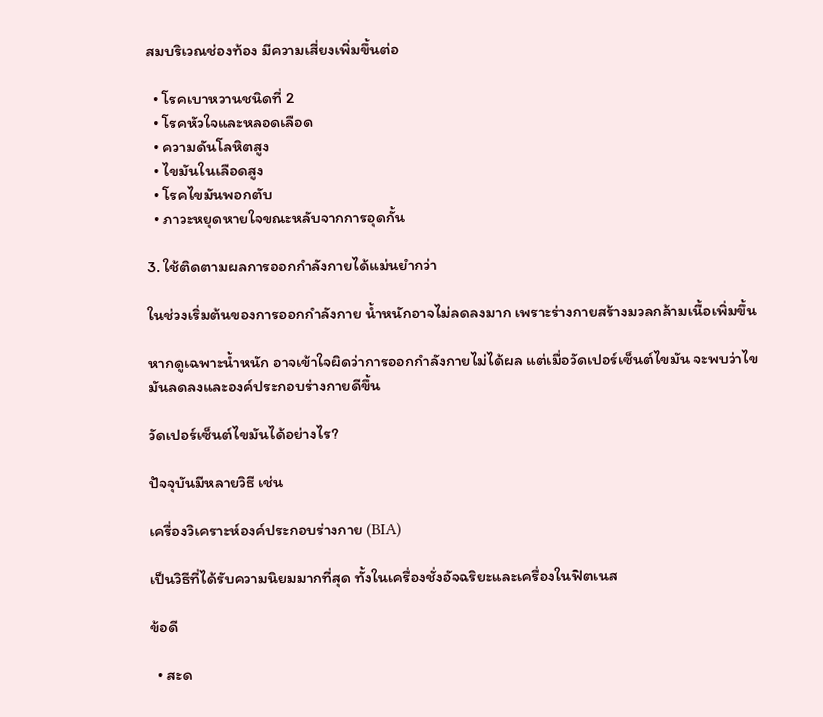สมบริเวณช่องท้อง มีความเสี่ยงเพิ่มขึ้นต่อ

  • โรคเบาหวานชนิดที่ 2
  • โรคหัวใจและหลอดเลือด
  • ความดันโลหิตสูง
  • ไขมันในเลือดสูง
  • โรคไขมันพอกตับ
  • ภาวะหยุดหายใจขณะหลับจากการอุดกั้น

3. ใช้ติดตามผลการออกกำลังกายได้แม่นยำกว่า

ในช่วงเริ่มต้นของการออกกำลังกาย น้ำหนักอาจไม่ลดลงมาก เพราะร่างกายสร้างมวลกล้ามเนื้อเพิ่มขึ้น

หากดูเฉพาะน้ำหนัก อาจเข้าใจผิดว่าการออกกำลังกายไม่ได้ผล แต่เมื่อวัดเปอร์เซ็นต์ไขมัน จะพบว่าไขมันลดลงและองค์ประกอบร่างกายดีขึ้น

วัดเปอร์เซ็นต์ไขมันได้อย่างไร?

ปัจจุบันมีหลายวิธี เช่น

เครื่องวิเคราะห์องค์ประกอบร่างกาย (BIA)

เป็นวิธีที่ได้รับความนิยมมากที่สุด ทั้งในเครื่องชั่งอัจฉริยะและเครื่องในฟิตเนส

ข้อดี

  • สะด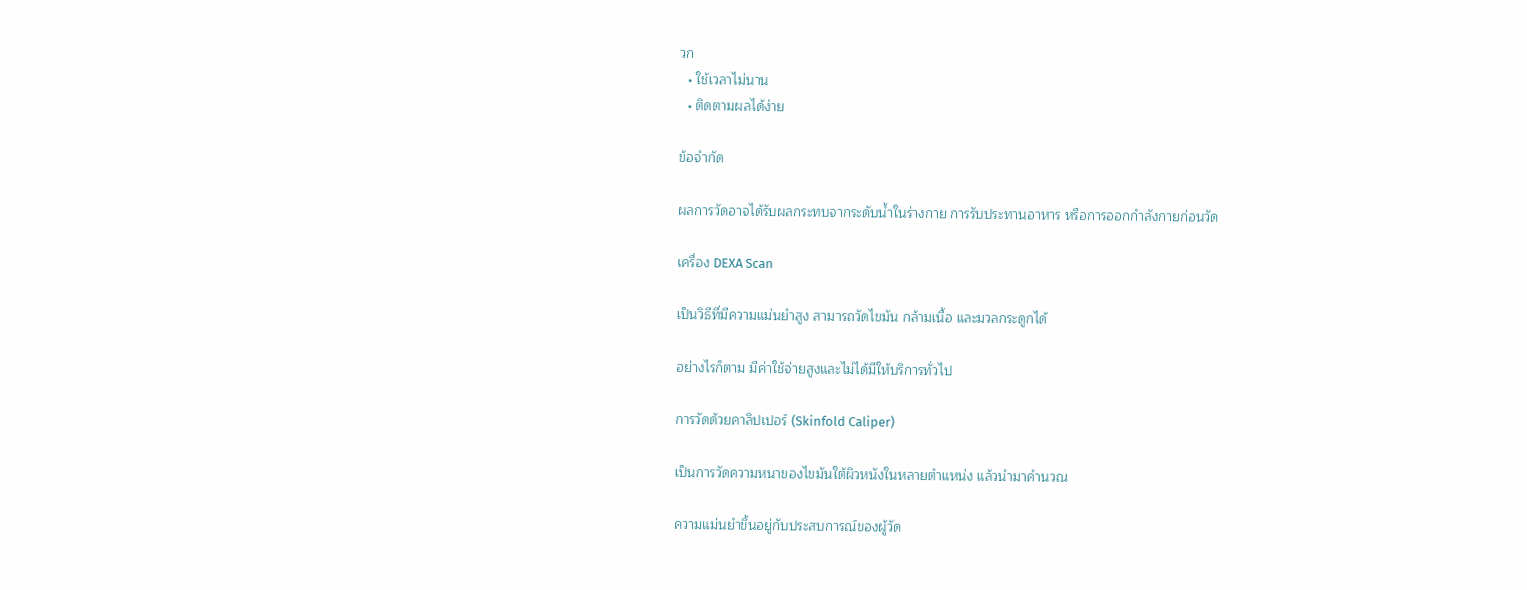วก
  • ใช้เวลาไม่นาน
  • ติดตามผลได้ง่าย

ข้อจำกัด

ผลการวัดอาจได้รับผลกระทบจากระดับน้ำในร่างกาย การรับประทานอาหาร หรือการออกกำลังกายก่อนวัด

เครื่อง DEXA Scan

เป็นวิธีที่มีความแม่นยำสูง สามารถวัดไขมัน กล้ามเนื้อ และมวลกระดูกได้

อย่างไรก็ตาม มีค่าใช้จ่ายสูงและไม่ได้มีให้บริการทั่วไป

การวัดด้วยคาลิปเปอร์ (Skinfold Caliper)

เป็นการวัดความหนาของไขมันใต้ผิวหนังในหลายตำแหน่ง แล้วนำมาคำนวณ

ความแม่นยำขึ้นอยู่กับประสบการณ์ของผู้วัด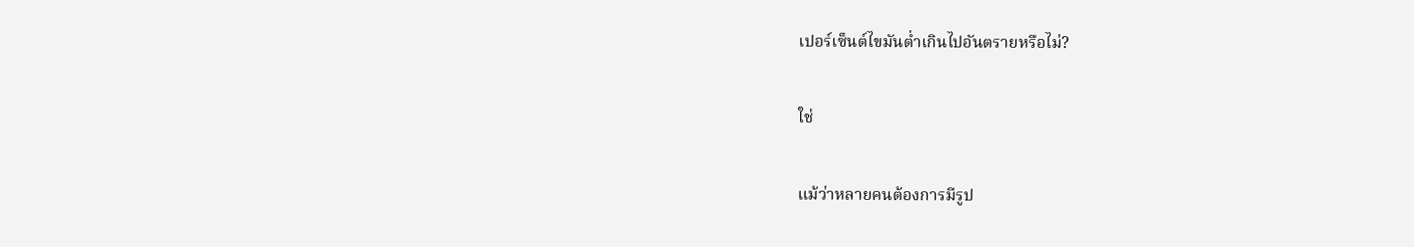เปอร์เซ็นต์ไขมันต่ำเกินไปอันตรายหรือไม่?

ใช่

แม้ว่าหลายคนต้องการมีรูป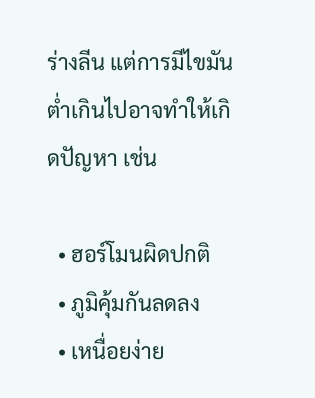ร่างลีน แต่การมีไขมันต่ำเกินไปอาจทำให้เกิดปัญหา เช่น

  • ฮอร์โมนผิดปกติ
  • ภูมิคุ้มกันลดลง
  • เหนื่อยง่าย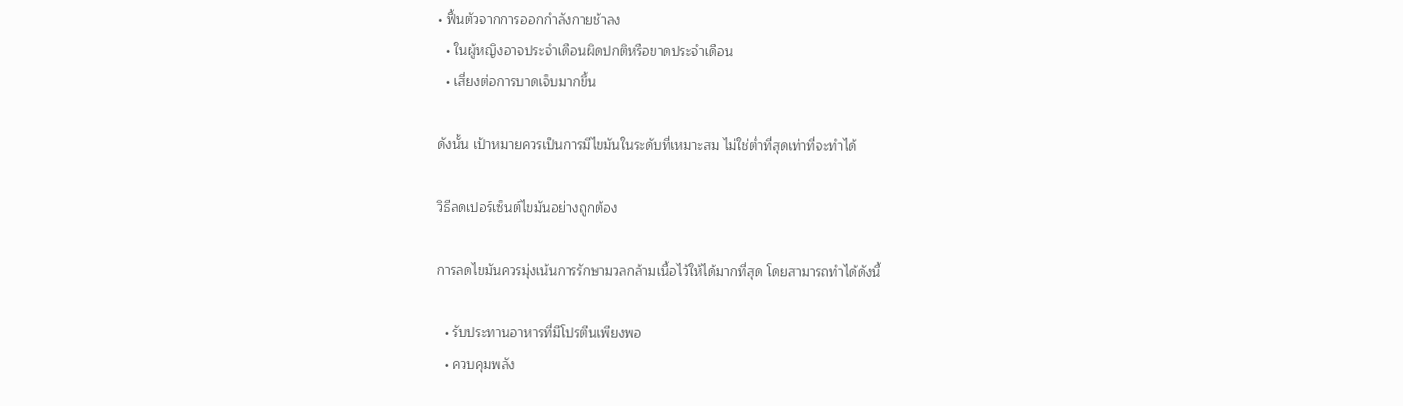• ฟื้นตัวจากการออกกำลังกายช้าลง
  • ในผู้หญิงอาจประจำเดือนผิดปกติหรือขาดประจำเดือน
  • เสี่ยงต่อการบาดเจ็บมากขึ้น

ดังนั้น เป้าหมายควรเป็นการมีไขมันในระดับที่เหมาะสม ไม่ใช่ต่ำที่สุดเท่าที่จะทำได้

วิธีลดเปอร์เซ็นต์ไขมันอย่างถูกต้อง

การลดไขมันควรมุ่งเน้นการรักษามวลกล้ามเนื้อไว้ให้ได้มากที่สุด โดยสามารถทำได้ดังนี้

  • รับประทานอาหารที่มีโปรตีนเพียงพอ
  • ควบคุมพลัง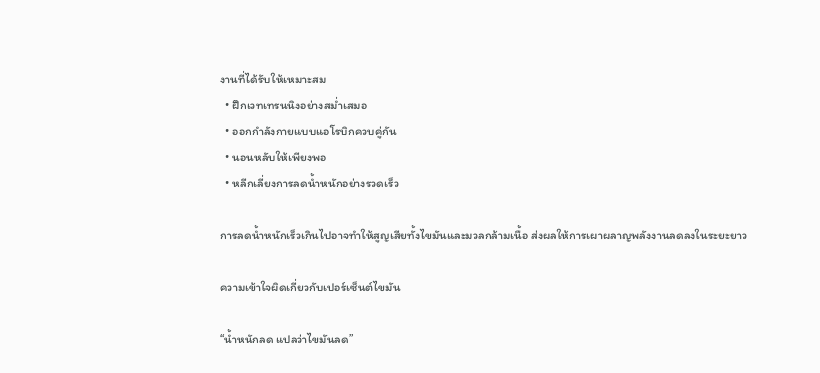งานที่ได้รับให้เหมาะสม
  • ฝึกเวทเทรนนิงอย่างสม่ำเสมอ
  • ออกกำลังกายแบบแอโรบิกควบคู่กัน
  • นอนหลับให้เพียงพอ
  • หลีกเลี่ยงการลดน้ำหนักอย่างรวดเร็ว

การลดน้ำหนักเร็วเกินไปอาจทำให้สูญเสียทั้งไขมันและมวลกล้ามเนื้อ ส่งผลให้การเผาผลาญพลังงานลดลงในระยะยาว

ความเข้าใจผิดเกี่ยวกับเปอร์เซ็นต์ไขมัน

“น้ำหนักลด แปลว่าไขมันลด”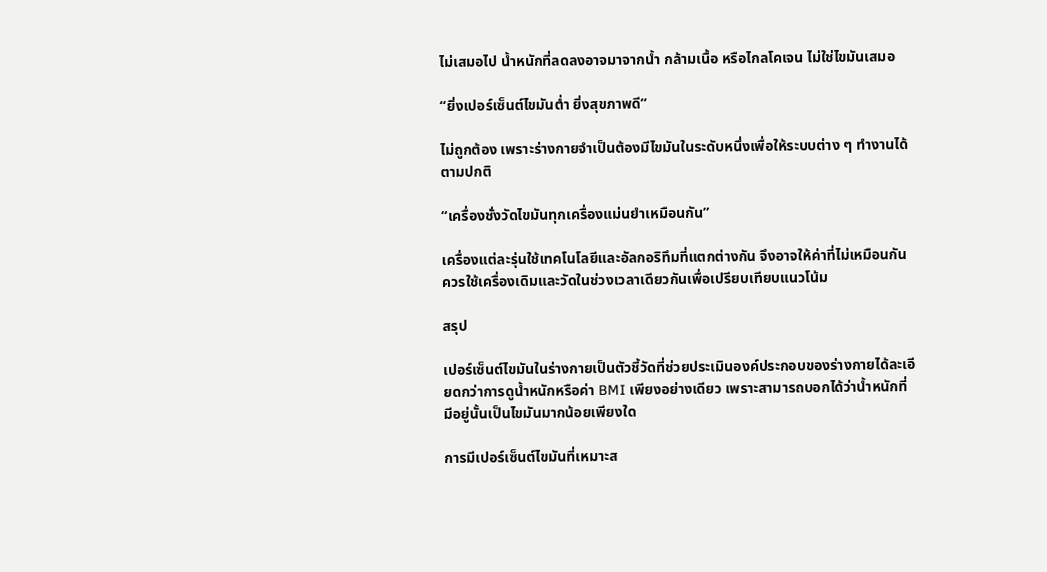ไม่เสมอไป น้ำหนักที่ลดลงอาจมาจากน้ำ กล้ามเนื้อ หรือไกลโคเจน ไม่ใช่ไขมันเสมอ

“ยิ่งเปอร์เซ็นต์ไขมันต่ำ ยิ่งสุขภาพดี”

ไม่ถูกต้อง เพราะร่างกายจำเป็นต้องมีไขมันในระดับหนึ่งเพื่อให้ระบบต่าง ๆ ทำงานได้ตามปกติ

“เครื่องชั่งวัดไขมันทุกเครื่องแม่นยำเหมือนกัน”

เครื่องแต่ละรุ่นใช้เทคโนโลยีและอัลกอริทึมที่แตกต่างกัน จึงอาจให้ค่าที่ไม่เหมือนกัน ควรใช้เครื่องเดิมและวัดในช่วงเวลาเดียวกันเพื่อเปรียบเทียบแนวโน้ม

สรุป

เปอร์เซ็นต์ไขมันในร่างกายเป็นตัวชี้วัดที่ช่วยประเมินองค์ประกอบของร่างกายได้ละเอียดกว่าการดูน้ำหนักหรือค่า BMI เพียงอย่างเดียว เพราะสามารถบอกได้ว่าน้ำหนักที่มีอยู่นั้นเป็นไขมันมากน้อยเพียงใด

การมีเปอร์เซ็นต์ไขมันที่เหมาะส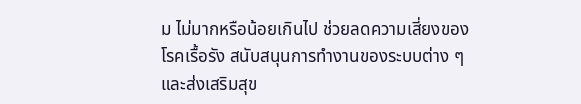ม ไม่มากหรือน้อยเกินไป ช่วยลดความเสี่ยงของโรคเรื้อรัง สนับสนุนการทำงานของระบบต่าง ๆ และส่งเสริมสุข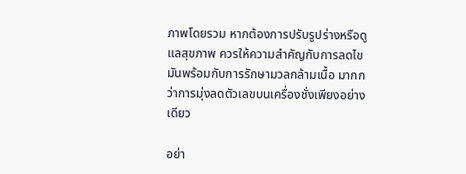ภาพโดยรวม หากต้องการปรับรูปร่างหรือดูแลสุขภาพ ควรให้ความสำคัญกับการลดไขมันพร้อมกับการรักษามวลกล้ามเนื้อ มากกว่าการมุ่งลดตัวเลขบนเครื่องชั่งเพียงอย่างเดียว

อย่า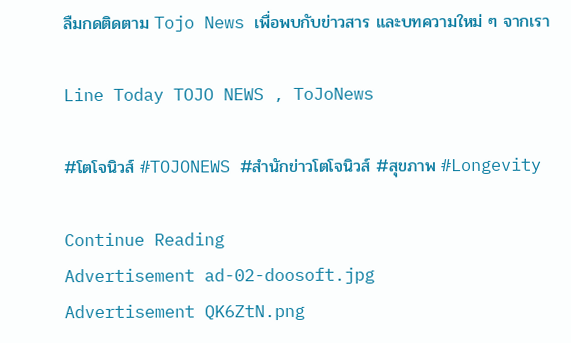ลืมกดติดตาม Tojo News เพื่อพบกับข่าวสาร และบทความใหม่ ๆ จากเรา

Line Today TOJO NEWS , ToJoNews

#โตโจนิวส์ #TOJONEWS #สำนักข่าวโตโจนิวส์ #สุขภาพ #Longevity

Continue Reading
Advertisement ad-02-doosoft.jpg
Advertisement QK6ZtN.png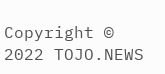Copyright © 2022 TOJO.NEWS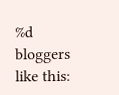%d bloggers like this: